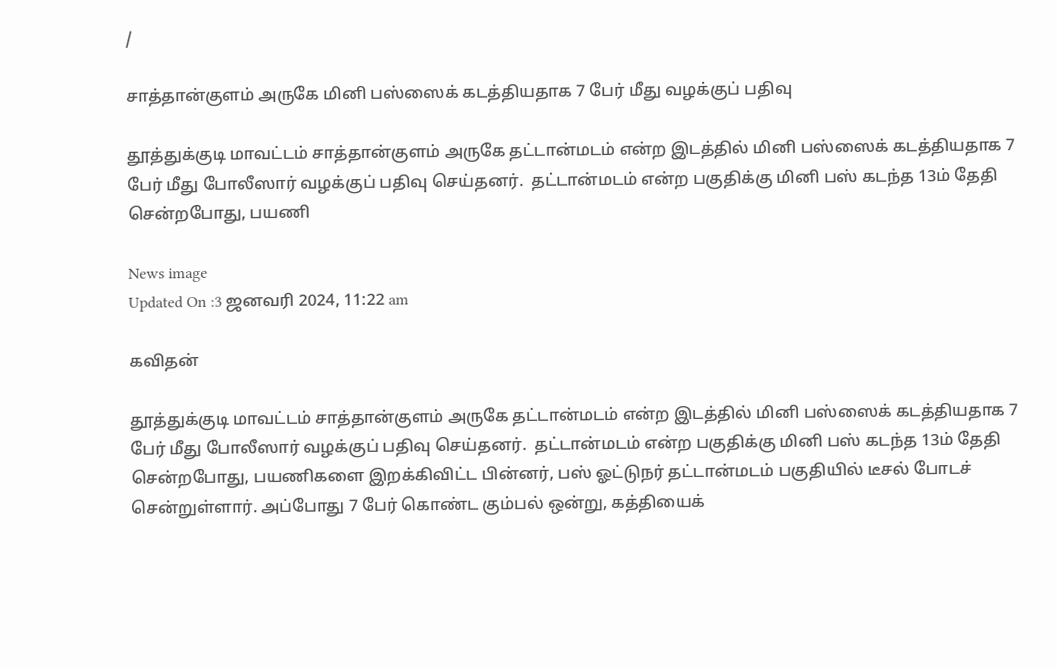/

சாத்தான்குளம் அருகே மினி பஸ்ஸைக் கடத்தியதாக 7 பேர் மீது வழக்குப் பதிவு

தூத்துக்குடி மாவட்டம் சாத்தான்குளம் அருகே தட்டான்மடம் என்ற இடத்தில் மினி பஸ்ஸைக் கடத்தியதாக 7 பேர் மீது போலீஸார் வழக்குப் பதிவு செய்தனர்.  தட்டான்மடம் என்ற பகுதிக்கு மினி பஸ் கடந்த 13ம் தேதி சென்றபோது, பயணி

News image
Updated On :3 ஜனவரி 2024, 11:22 am

கவிதன்

தூத்துக்குடி மாவட்டம் சாத்தான்குளம் அருகே தட்டான்மடம் என்ற இடத்தில் மினி பஸ்ஸைக் கடத்தியதாக 7 பேர் மீது போலீஸார் வழக்குப் பதிவு செய்தனர்.  தட்டான்மடம் என்ற பகுதிக்கு மினி பஸ் கடந்த 13ம் தேதி சென்றபோது, பயணிகளை இறக்கிவிட்ட பின்னர், பஸ் ஓட்டுநர் தட்டான்மடம் பகுதியில் டீசல் போடச் சென்றுள்ளார். அப்போது 7 பேர் கொண்ட கும்பல் ஒன்று, கத்தியைக்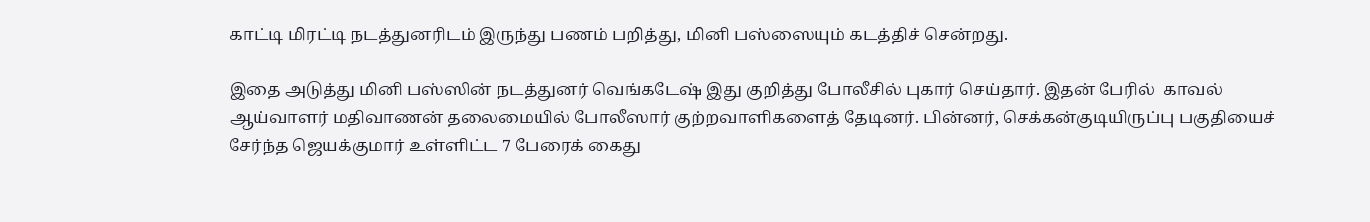காட்டி மிரட்டி நடத்துனரிடம் இருந்து பணம் பறித்து, மினி பஸ்ஸையும் கடத்திச் சென்றது.

இதை அடுத்து மினி பஸ்ஸின் நடத்துனர் வெங்கடேஷ் இது குறித்து போலீசில் புகார் செய்தார். இதன் பேரில்  காவல் ஆய்வாளர் மதிவாணன் தலைமையில் போலீஸார் குற்றவாளிகளைத் தேடினர். பின்னர், செக்கன்குடியிருப்பு பகுதியைச் சேர்ந்த ஜெயக்குமார் உள்ளிட்ட 7 பேரைக் கைது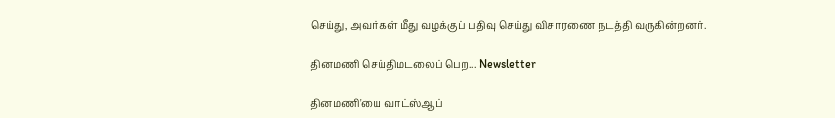செய்து, அவர்கள் மீது வழக்குப் பதிவு செய்து விசாரணை நடத்தி வருகின்றனர்.

தினமணி செய்திமடலைப் பெற... Newsletter

தினமணி'யை வாட்ஸ்ஆப்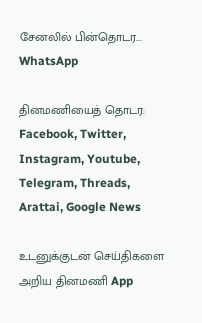சேனலில் பின்தொடர... WhatsApp

தினமணியைத் தொடர: Facebook, Twitter, Instagram, Youtube, Telegram, Threads, Arattai, Google News

உடனுக்குடன் செய்திகளை அறிய தினமணி App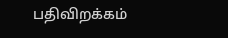பதிவிறக்கம்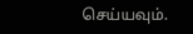செய்யவும்.